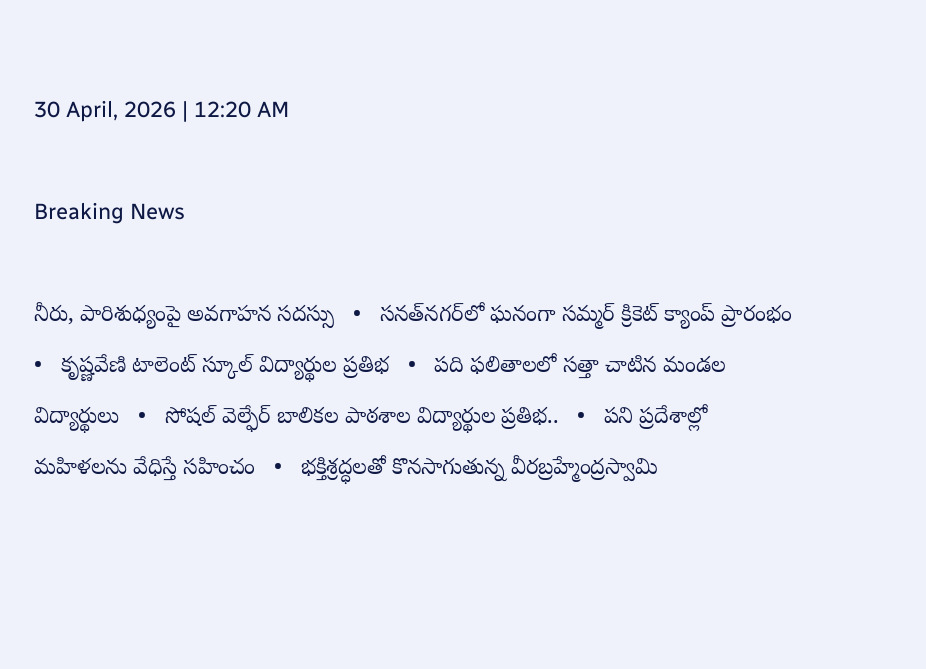30 April, 2026 | 12:20 AM

Breaking News

నీరు, పారిశుధ్యంపై అవగాహన సదస్సు   •   సనత్‌నగర్‌లో ఘనంగా సమ్మర్ క్రికెట్ క్యాంప్ ప్రారంభం   •   కృష్ణవేణి టాలెంట్ స్కూల్ విద్యార్థుల ప్రతిభ   •   పది ఫలితాలలో సత్తా చాటిన మండల విద్యార్థులు   •   సోషల్ వెల్ఫేర్ బాలికల పాఠశాల విద్యార్థుల ప్రతిభ..   •   పని ప్రదేశాల్లో మహిళలను వేధిస్తే సహించం   •   భక్తిశ్రద్ధలతో కొనసాగుతున్న వీరబ్రహ్మేంద్రస్వామి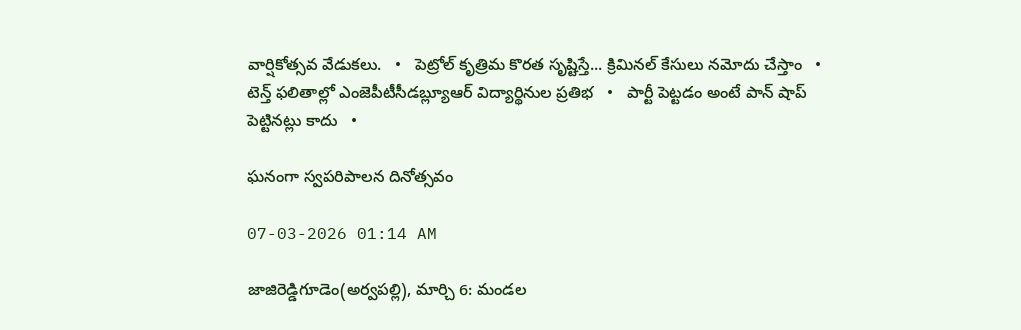వార్షికోత్సవ వేడుకలు.   •   పెట్రోల్ కృత్రిమ కొరత సృష్టిస్తే... క్రిమినల్ కేసులు నమోదు చేస్తాం   •   టెన్త్ ఫలితాల్లో ఎంజెపీటీసీడబ్ల్యూఆర్ విద్యార్థినుల ప్రతిభ   •   పార్టీ పెట్టడం అంటే పాన్ షాప్ పెట్టినట్లు కాదు   •

ఘనంగా స్వపరిపాలన దినోత్సవం

07-03-2026 01:14 AM

జాజిరెడ్డిగూడెం(అర్వపల్లి), మార్చి 6: మండల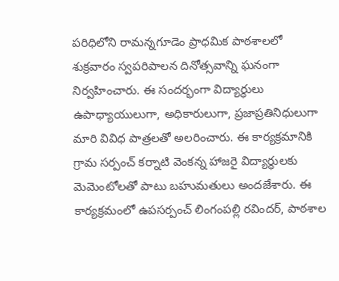పరిధిలోని రామన్నగూడెం ప్రాధమిక పాఠశాలలో శుక్రవారం స్వపరిపాలన దినోత్సవాన్ని ఘనంగా నిర్వహించారు. ఈ సందర్భంగా విద్యార్థులు ఉపాధ్యాయులుగా, అధికారులుగా, ప్రజాప్రతినిధులుగా మారి వివిధ పాత్రలతో అలరించారు. ఈ కార్యక్రమానికి గ్రామ సర్పంచ్ కర్నాటి వెంకన్న హాజరై విద్యార్థులకు మెమెంటోలతో పాటు బహుమతులు అందజేశారు. ఈ కార్యక్రమంలో ఉపసర్పంచ్ లింగంపల్లి రవిందర్, పాఠశాల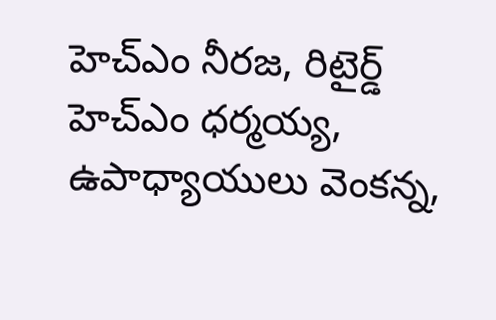హెచ్‌ఎం నీరజ, రిటైర్డ్ హెచ్‌ఎం ధర్మయ్య, ఉపాధ్యాయులు వెంకన్న,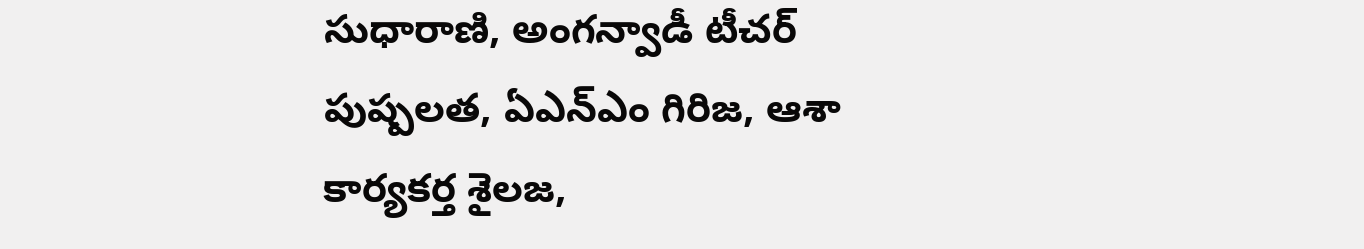సుధారాణి, అంగన్వాడీ టీచర్ పుష్పలత, ఏఎన్‌ఎం గిరిజ, ఆశా కార్యకర్త శైలజ,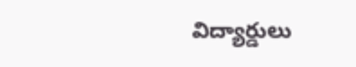విద్యార్డులు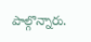పాల్గొన్నారు.